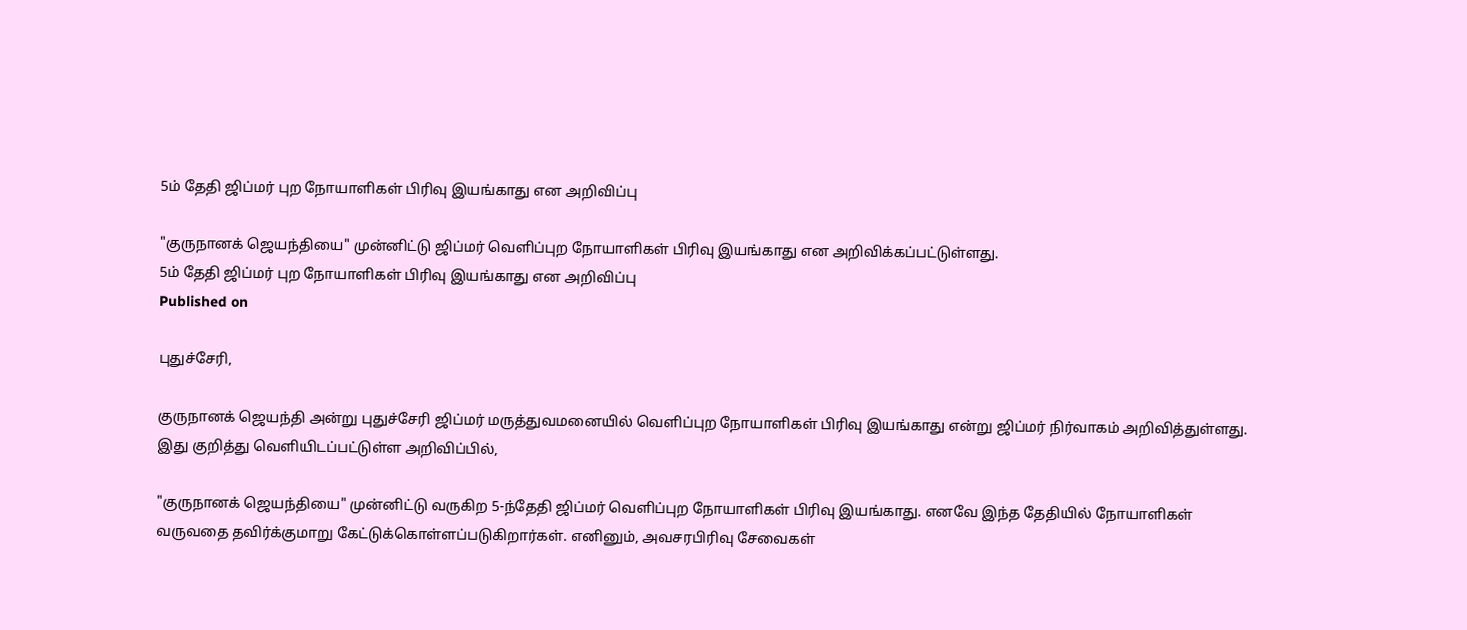5ம் தேதி ஜிப்மர் புற நோயாளிகள் பிரிவு இயங்காது என அறிவிப்பு

"குருநானக் ஜெயந்தியை" முன்னிட்டு ஜிப்மர் வெளிப்புற நோயாளிகள் பிரிவு இயங்காது என அறிவிக்கப்பட்டுள்ளது.
5ம் தேதி ஜிப்மர் புற நோயாளிகள் பிரிவு இயங்காது என அறிவிப்பு
Published on

புதுச்சேரி,

குருநானக் ஜெயந்தி அன்று புதுச்சேரி ஜிப்மர் மருத்துவமனையில் வெளிப்புற நோயாளிகள் பிரிவு இயங்காது என்று ஜிப்மர் நிர்வாகம் அறிவித்துள்ளது. இது குறித்து வெளியிடப்பட்டுள்ள அறிவிப்பில்,

"குருநானக் ஜெயந்தியை" முன்னிட்டு வருகிற 5-ந்தேதி ஜிப்மர் வெளிப்புற நோயாளிகள் பிரிவு இயங்காது. எனவே இந்த தேதியில் நோயாளிகள் வருவதை தவிர்க்குமாறு கேட்டுக்கொள்ளப்படுகிறார்கள். எனினும், அவசரபிரிவு சேவைகள்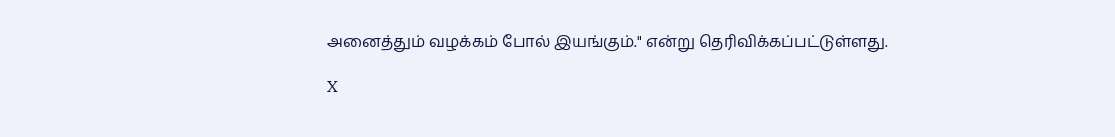அனைத்தும் வழக்கம் போல் இயங்கும்." என்று தெரிவிக்கப்பட்டுள்ளது.

X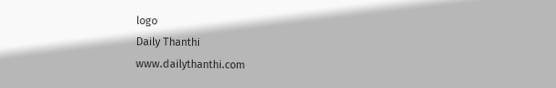logo
Daily Thanthi
www.dailythanthi.com